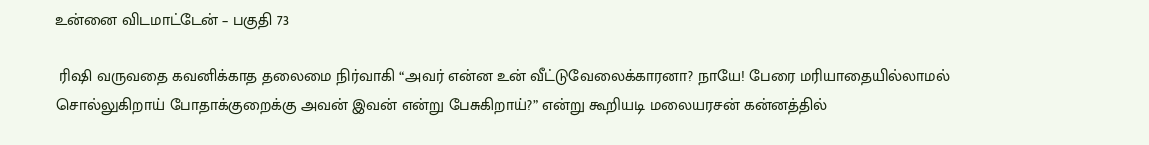உன்னை விடமாட்டேன் – பகுதி 73

 ரிஷி வருவதை கவனிக்காத தலைமை நிர்வாகி “அவர் என்ன உன் வீட்டுவேலைக்காரனா? நாயே! பேரை மரியாதையில்லாமல் சொல்லுகிறாய் போதாக்குறைக்கு அவன் இவன் என்று பேசுகிறாய்?” என்று கூறியடி மலையரசன் கன்னத்தில்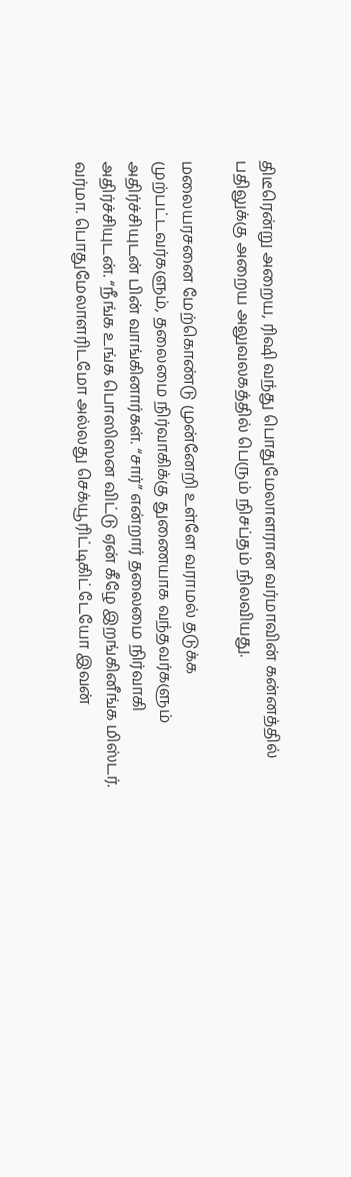திடீரென்று அறைய, ரிஷி வந்து பொதுமேலாளரான வர்மாவின் கன்னத்தில் பதிலுக்கு அறைய அலுவலகத்தில் பெரும் நிசப்தம் நிலவியது.

மலையரசனை மேற்கொண்டு முன்னேறி உள்ளே வராமல் தடுக்க முற்பட்டவர்களும், தலைமை நிர்வாகிக்கு துணையாக வந்தவர்களும் அதிர்ச்சியுடன் பின் வாங்கினார்கள். “சார்” என்றார் தலைமை நிர்வாகி அதிர்ச்சியுடன். “நீங்க உங்க பொஸிஸன விட்டு ஏன் கீழே இறங்கினீங்க மிஸ்டர். வர்மா. பொதுமேலாளரிடமோ அல்லது செக்யூரிட்டிகிட்டேயோ இவன்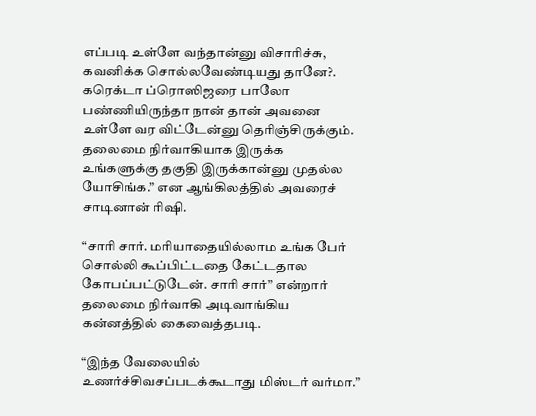எப்படி உள்ளே வந்தான்னு விசாரிச்சு, கவனிக்க சொல்லவேண்டியது தானே?. கரெக்டா ப்ரொஸிஜரை பாலோ பண்ணியிருந்தா நான் தான் அவனை உள்ளே வர விட்டேன்னு தெரிஞ்சிருக்கும். தலைமை நிர்வாகியாக இருக்க உங்களுக்கு தகுதி இருக்கான்னு முதல்ல யோசிங்க.” என ஆங்கிலத்தில் அவரைச் சாடினான் ரிஷி.

“சாரி சார். மரியாதையில்லாம உங்க பேர் சொல்லி கூப்பிட்டதை கேட்டதால கோபப்பட்டுடேன். சாரி சார்” என்றார் தலைமை நிர்வாகி அடிவாங்கிய கன்னத்தில் கைவைத்தபடி.

“இந்த வேலையில் உணர்ச்சிவசப்படக்கூடாது மிஸ்டர் வர்மா.”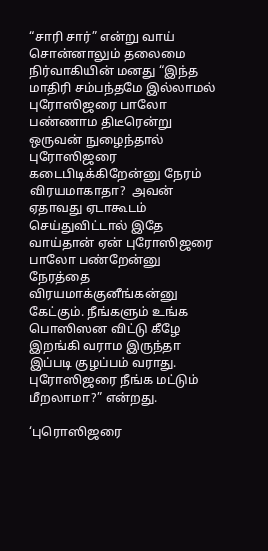“சாரி சார்” என்று வாய் சொன்னாலும் தலைமை நிர்வாகியின் மனது “இந்த மாதிரி சம்பந்தமே இல்லாமல் புரோஸிஜரை பாலோ பண்ணாம திடீரென்று ஒருவன் நுழைந்தால் புரோஸிஜரை கடைபிடிக்கிறேன்னு நேரம் விரயமாகாதா?  அவன் ஏதாவது ஏடாகூடம் செய்துவிட்டால் இதே வாய்தான் ஏன் புரோஸிஜரை பாலோ பண்றேன்னு நேரத்தை விரயமாக்குனீங்கன்னு கேட்கும். நீங்களும் உங்க பொஸிஸன விட்டு கீழே இறங்கி வராம இருந்தா இப்படி குழப்பம் வராது. புரோஸிஜரை நீங்க மட்டும் மீறலாமா?” என்றது.

‘புரொஸிஜரை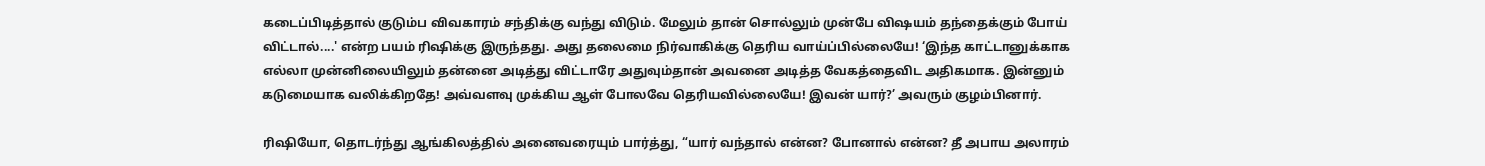கடைப்பிடித்தால் குடும்ப விவகாரம் சந்திக்கு வந்து விடும். மேலும் தான் சொல்லும் முன்பே விஷயம் தந்தைக்கும் போய் விட்டால்....' என்ற பயம் ரிஷிக்கு இருந்தது. அது தலைமை நிர்வாகிக்கு தெரிய வாய்ப்பில்லையே! ‘இந்த காட்டானுக்காக எல்லா முன்னிலையிலும் தன்னை அடித்து விட்டாரே அதுவும்தான் அவனை அடித்த வேகத்தைவிட அதிகமாக. இன்னும் கடுமையாக வலிக்கிறதே! அவ்வளவு முக்கிய ஆள் போலவே தெரியவில்லையே! இவன் யார்?’ அவரும் குழம்பினார்.

ரிஷியோ, தொடர்ந்து ஆங்கிலத்தில் அனைவரையும் பார்த்து, “யார் வந்தால் என்ன? போனால் என்ன? தீ அபாய அலாரம்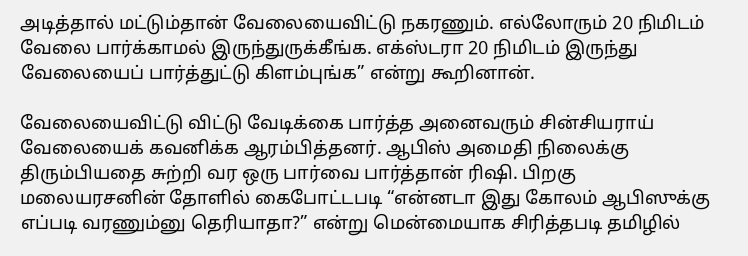அடித்தால் மட்டும்தான் வேலையைவிட்டு நகரணும். எல்லோரும் 20 நிமிடம் வேலை பார்க்காமல் இருந்துருக்கீங்க. எக்ஸ்டரா 20 நிமிடம் இருந்து வேலையைப் பார்த்துட்டு கிளம்புங்க” என்று கூறினான்.

வேலையைவிட்டு விட்டு வேடிக்கை பார்த்த அனைவரும் சின்சியராய் வேலையைக் கவனிக்க ஆரம்பித்தனர். ஆபிஸ் அமைதி நிலைக்கு திரும்பியதை சுற்றி வர ஒரு பார்வை பார்த்தான் ரிஷி. பிறகு மலையரசனின் தோளில் கைபோட்டபடி “என்னடா இது கோலம் ஆபிஸுக்கு எப்படி வரணும்னு தெரியாதா?” என்று மென்மையாக சிரித்தபடி தமிழில்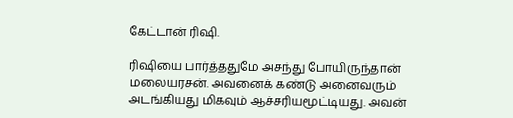கேட்டான் ரிஷி.

ரிஷியை பார்த்ததுமே அசந்து போயிருந்தான் மலையரசன். அவனைக் கண்டு அனைவரும் அடங்கியது மிகவும் ஆச்சரியமூட்டியது. அவன்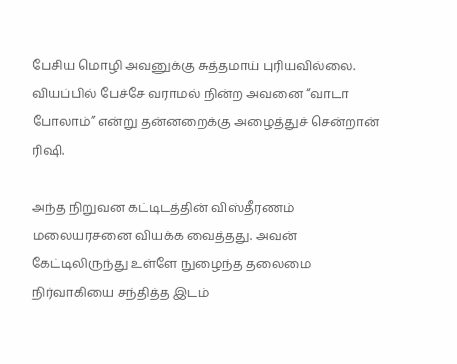பேசிய மொழி அவனுக்கு சுத்தமாய் புரியவில்லை. வியப்பில் பேச்சே வராமல் நின்ற அவனை “வாடா போலாம்” என்று தன்னறைக்கு அழைத்துச் சென்றான் ரிஷி.

அந்த நிறுவன கட்டிடத்தின் விஸ்தீரணம் மலையரசனை வியக்க வைத்தது. அவன் கேட்டிலிருந்து உள்ளே நுழைந்த தலைமை நிர்வாகியை சந்தித்த இடம்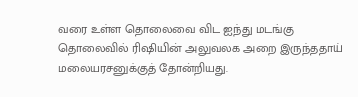வரை உள்ள தொலைவை விட ஐந்து மடங்கு தொலைவில் ரிஷியின் அலுவலக அறை இருந்ததாய் மலையரசனுக்குத் தோன்றியது.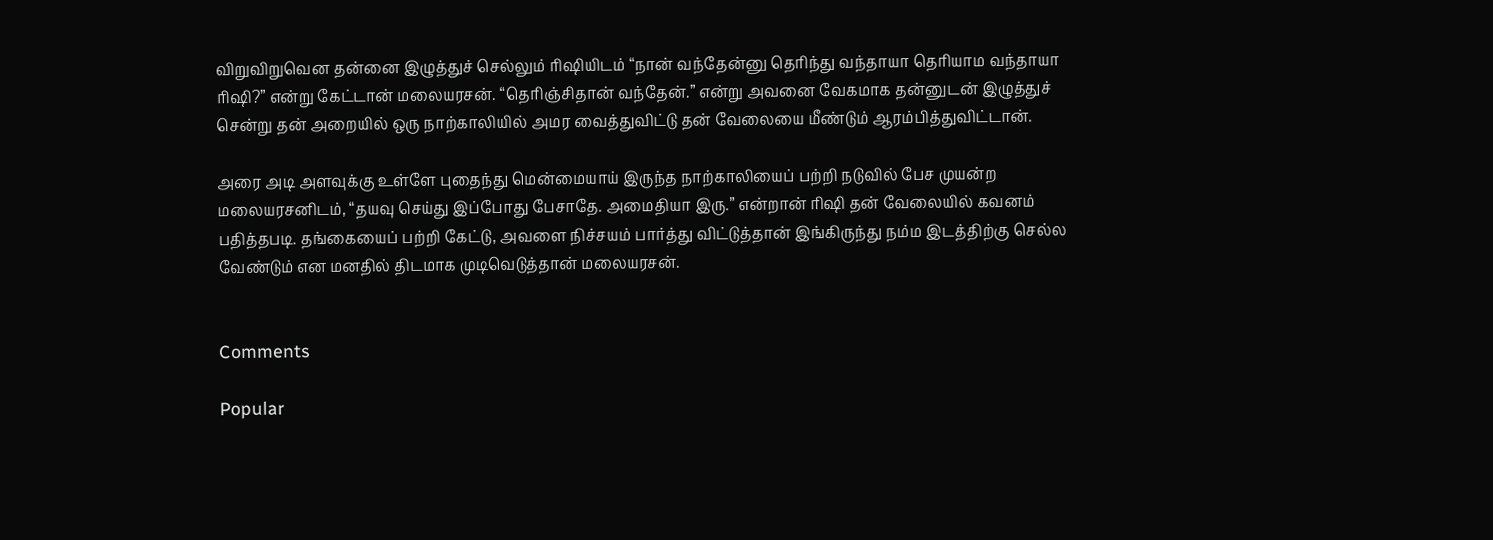விறுவிறுவென தன்னை இழுத்துச் செல்லும் ரிஷியிடம் “நான் வந்தேன்னு தெரிந்து வந்தாயா தெரியாம வந்தாயா ரிஷி?” என்று கேட்டான் மலையரசன். “தெரிஞ்சிதான் வந்தேன்.” என்று அவனை வேகமாக தன்னுடன் இழுத்துச் சென்று தன் அறையில் ஒரு நாற்காலியில் அமர வைத்துவிட்டு தன் வேலையை மீண்டும் ஆரம்பித்துவிட்டான்.

அரை அடி அளவுக்கு உள்ளே புதைந்து மென்மையாய் இருந்த நாற்காலியைப் பற்றி நடுவில் பேச முயன்ற மலையரசனிடம், “தயவு செய்து இப்போது பேசாதே. அமைதியா இரு.” என்றான் ரிஷி தன் வேலையில் கவனம் பதித்தபடி. தங்கையைப் பற்றி கேட்டு, அவளை நிச்சயம் பார்த்து விட்டுத்தான் இங்கிருந்து நம்ம இடத்திற்கு செல்ல வேண்டும் என மனதில் திடமாக முடிவெடுத்தான் மலையரசன்.


Comments

Popular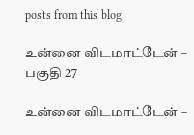posts from this blog

உன்னை விடமாட்டேன் – பகுதி 27

உன்னை விடமாட்டேன் –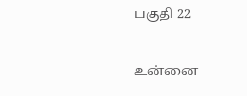பகுதி 22

உன்னை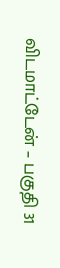விடமாட்டேன் – பகுதி 31